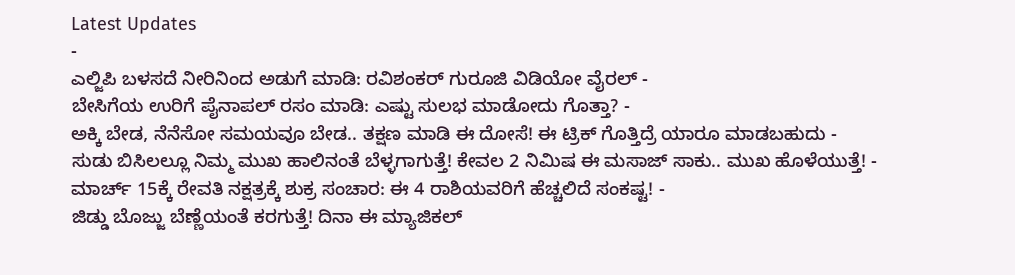Latest Updates
-
ಎಲ್ಜಿಪಿ ಬಳಸದೆ ನೀರಿನಿಂದ ಅಡುಗೆ ಮಾಡಿ: ರವಿಶಂಕರ್ ಗುರೂಜಿ ವಿಡಿಯೋ ವೈರಲ್ -
ಬೇಸಿಗೆಯ ಉರಿಗೆ ಪೈನಾಪಲ್ ರಸಂ ಮಾಡಿ: ಎಷ್ಟು ಸುಲಭ ಮಾಡೋದು ಗೊತ್ತಾ? -
ಅಕ್ಕಿ ಬೇಡ, ನೆನೆಸೋ ಸಮಯವೂ ಬೇಡ.. ತಕ್ಷಣ ಮಾಡಿ ಈ ದೋಸೆ! ಈ ಟ್ರಿಕ್ ಗೊತ್ತಿದ್ರೆ ಯಾರೂ ಮಾಡಬಹುದು -
ಸುಡು ಬಿಸಿಲಲ್ಲೂ ನಿಮ್ಮ ಮುಖ ಹಾಲಿನಂತೆ ಬೆಳ್ಳಗಾಗುತ್ತೆ! ಕೇವಲ 2 ನಿಮಿಷ ಈ ಮಸಾಜ್ ಸಾಕು.. ಮುಖ ಹೊಳೆಯುತ್ತೆ! -
ಮಾರ್ಚ್ 15ಕ್ಕೆ ರೇವತಿ ನಕ್ಷತ್ರಕ್ಕೆ ಶುಕ್ರ ಸಂಚಾರ: ಈ 4 ರಾಶಿಯವರಿಗೆ ಹೆಚ್ಚಲಿದೆ ಸಂಕಷ್ಟ! -
ಜಿಡ್ಡು ಬೊಜ್ಜು ಬೆಣ್ಣೆಯಂತೆ ಕರಗುತ್ತೆ! ದಿನಾ ಈ ಮ್ಯಾಜಿಕಲ್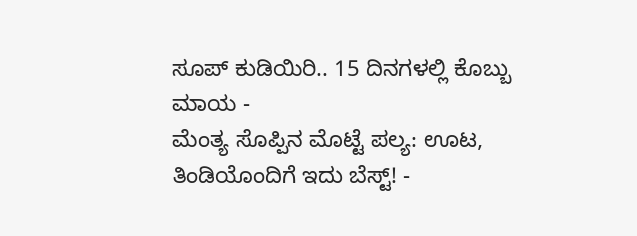ಸೂಪ್ ಕುಡಿಯಿರಿ.. 15 ದಿನಗಳಲ್ಲಿ ಕೊಬ್ಬು ಮಾಯ -
ಮೆಂತ್ಯ ಸೊಪ್ಪಿನ ಮೊಟ್ಟೆ ಪಲ್ಯ: ಊಟ, ತಿಂಡಿಯೊಂದಿಗೆ ಇದು ಬೆಸ್ಟ್! -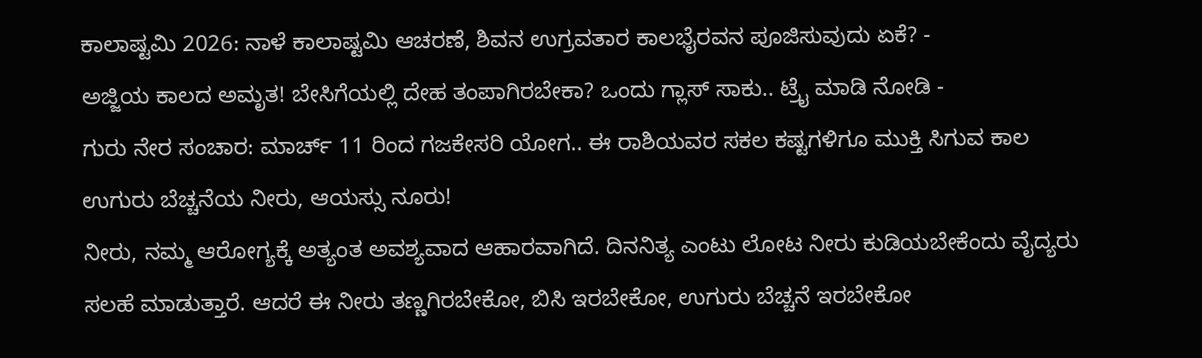ಕಾಲಾಷ್ಟಮಿ 2026: ನಾಳೆ ಕಾಲಾಷ್ಟಮಿ ಆಚರಣೆ, ಶಿವನ ಉಗ್ರವತಾರ ಕಾಲಭೈರವನ ಪೂಜಿಸುವುದು ಏಕೆ? -
ಅಜ್ಜಿಯ ಕಾಲದ ಅಮೃತ! ಬೇಸಿಗೆಯಲ್ಲಿ ದೇಹ ತಂಪಾಗಿರಬೇಕಾ? ಒಂದು ಗ್ಲಾಸ್ ಸಾಕು.. ಟ್ರೈ ಮಾಡಿ ನೋಡಿ -
ಗುರು ನೇರ ಸಂಚಾರ: ಮಾರ್ಚ್ 11 ರಿಂದ ಗಜಕೇಸರಿ ಯೋಗ.. ಈ ರಾಶಿಯವರ ಸಕಲ ಕಷ್ಟಗಳಿಗೂ ಮುಕ್ತಿ ಸಿಗುವ ಕಾಲ
ಉಗುರು ಬೆಚ್ಚನೆಯ ನೀರು, ಆಯಸ್ಸು ನೂರು!
ನೀರು, ನಮ್ಮ ಆರೋಗ್ಯಕ್ಕೆ ಅತ್ಯಂತ ಅವಶ್ಯವಾದ ಆಹಾರವಾಗಿದೆ. ದಿನನಿತ್ಯ ಎಂಟು ಲೋಟ ನೀರು ಕುಡಿಯಬೇಕೆಂದು ವೈದ್ಯರು ಸಲಹೆ ಮಾಡುತ್ತಾರೆ. ಆದರೆ ಈ ನೀರು ತಣ್ಣಗಿರಬೇಕೋ, ಬಿಸಿ ಇರಬೇಕೋ, ಉಗುರು ಬೆಚ್ಚನೆ ಇರಬೇಕೋ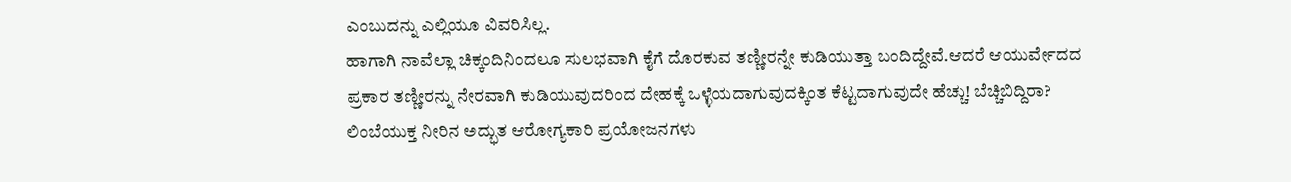ಎಂಬುದನ್ನು ಎಲ್ಲಿಯೂ ವಿವರಿಸಿಲ್ಲ.
ಹಾಗಾಗಿ ನಾವೆಲ್ಲಾ ಚಿಕ್ಕಂದಿನಿಂದಲೂ ಸುಲಭವಾಗಿ ಕೈಗೆ ದೊರಕುವ ತಣ್ಣೀರನ್ನೇ ಕುಡಿಯುತ್ತಾ ಬಂದಿದ್ದೇವೆ.ಆದರೆ ಆಯುರ್ವೇದದ ಪ್ರಕಾರ ತಣ್ಣೀರನ್ನು ನೇರವಾಗಿ ಕುಡಿಯುವುದರಿಂದ ದೇಹಕ್ಕೆ ಒಳ್ಳೆಯದಾಗುವುದಕ್ಕಿಂತ ಕೆಟ್ಟದಾಗುವುದೇ ಹೆಚ್ಚು! ಬೆಚ್ಚಿಬಿದ್ದಿರಾ? ಲಿಂಬೆಯುಕ್ತ ನೀರಿನ ಅದ್ಭುತ ಆರೋಗ್ಯಕಾರಿ ಪ್ರಯೋಜನಗಳು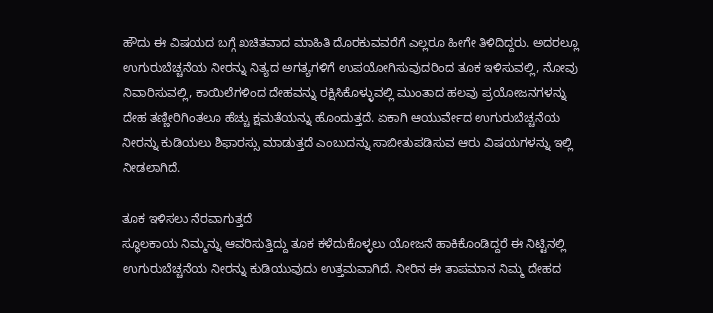ಹೌದು ಈ ವಿಷಯದ ಬಗ್ಗೆ ಖಚಿತವಾದ ಮಾಹಿತಿ ದೊರಕುವವರೆಗೆ ಎಲ್ಲರೂ ಹೀಗೇ ತಿಳಿದಿದ್ದರು. ಅದರಲ್ಲೂ ಉಗುರುಬೆಚ್ಚನೆಯ ನೀರನ್ನು ನಿತ್ಯದ ಅಗತ್ಯಗಳಿಗೆ ಉಪಯೋಗಿಸುವುದರಿಂದ ತೂಕ ಇಳಿಸುವಲ್ಲಿ, ನೋವು ನಿವಾರಿಸುವಲ್ಲಿ, ಕಾಯಿಲೆಗಳಿಂದ ದೇಹವನ್ನು ರಕ್ಷಿಸಿಕೊಳ್ಳುವಲ್ಲಿ ಮುಂತಾದ ಹಲವು ಪ್ರಯೋಜನಗಳನ್ನು ದೇಹ ತಣ್ಣೀರಿಗಿಂತಲೂ ಹೆಚ್ಚು ಕ್ಷಮತೆಯನ್ನು ಹೊಂದುತ್ತದೆ. ಏಕಾಗಿ ಆಯುರ್ವೇದ ಉಗುರುಬೆಚ್ಚನೆಯ ನೀರನ್ನು ಕುಡಿಯಲು ಶಿಫಾರಸ್ಸು ಮಾಡುತ್ತದೆ ಎಂಬುದನ್ನು ಸಾಬೀತುಪಡಿಸುವ ಆರು ವಿಷಯಗಳನ್ನು ಇಲ್ಲಿ ನೀಡಲಾಗಿದೆ.

ತೂಕ ಇಳಿಸಲು ನೆರವಾಗುತ್ತದೆ
ಸ್ಥೂಲಕಾಯ ನಿಮ್ಮನ್ನು ಆವರಿಸುತ್ತಿದ್ದು ತೂಕ ಕಳೆದುಕೊಳ್ಳಲು ಯೋಜನೆ ಹಾಕಿಕೊಂಡಿದ್ದರೆ ಈ ನಿಟ್ಟಿನಲ್ಲಿ ಉಗುರುಬೆಚ್ಚನೆಯ ನೀರನ್ನು ಕುಡಿಯುವುದು ಉತ್ತಮವಾಗಿದೆ. ನೀರಿನ ಈ ತಾಪಮಾನ ನಿಮ್ಮ ದೇಹದ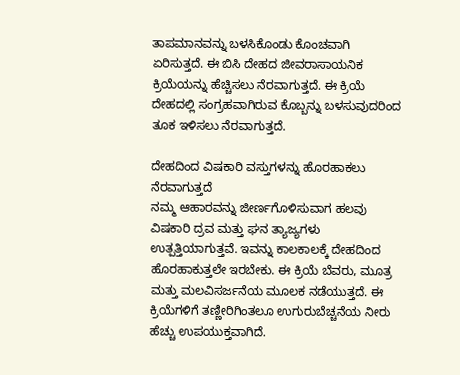ತಾಪಮಾನವನ್ನು ಬಳಸಿಕೊಂಡು ಕೊಂಚವಾಗಿ ಏರಿಸುತ್ತದೆ. ಈ ಬಿಸಿ ದೇಹದ ಜೀವರಾಸಾಯನಿಕ ಕ್ರಿಯೆಯನ್ನು ಹೆಚ್ಚಿಸಲು ನೆರವಾಗುತ್ತದೆ. ಈ ಕ್ರಿಯೆ ದೇಹದಲ್ಲಿ ಸಂಗ್ರಹವಾಗಿರುವ ಕೊಬ್ಬನ್ನು ಬಳಸುವುದರಿಂದ ತೂಕ ಇಳಿಸಲು ನೆರವಾಗುತ್ತದೆ.

ದೇಹದಿಂದ ವಿಷಕಾರಿ ವಸ್ತುಗಳನ್ನು ಹೊರಹಾಕಲು ನೆರವಾಗುತ್ತದೆ
ನಮ್ಮ ಆಹಾರವನ್ನು ಜೀರ್ಣಗೊಳಿಸುವಾಗ ಹಲವು ವಿಷಕಾರಿ ದ್ರವ ಮತ್ತು ಘನ ತ್ಯಾಜ್ಯಗಳು ಉತ್ಪತ್ತಿಯಾಗುತ್ತವೆ. ಇವನ್ನು ಕಾಲಕಾಲಕ್ಕೆ ದೇಹದಿಂದ ಹೊರಹಾಕುತ್ತಲೇ ಇರಬೇಕು. ಈ ಕ್ರಿಯೆ ಬೆವರು, ಮೂತ್ರ ಮತ್ತು ಮಲವಿಸರ್ಜನೆಯ ಮೂಲಕ ನಡೆಯುತ್ತದೆ. ಈ ಕ್ರಿಯೆಗಳಿಗೆ ತಣ್ಣೀರಿಗಿಂತಲೂ ಉಗುರುಬೆಚ್ಚನೆಯ ನೀರು ಹೆಚ್ಚು ಉಪಯುಕ್ತವಾಗಿದೆ.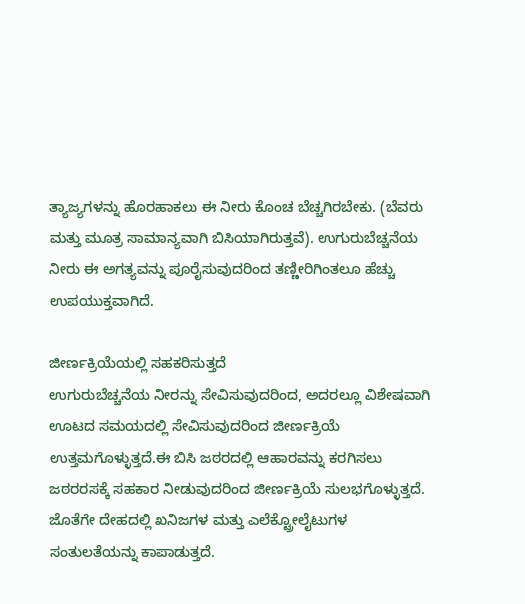ತ್ಯಾಜ್ಯಗಳನ್ನು ಹೊರಹಾಕಲು ಈ ನೀರು ಕೊಂಚ ಬೆಚ್ಚಗಿರಬೇಕು. (ಬೆವರು ಮತ್ತು ಮೂತ್ರ ಸಾಮಾನ್ಯವಾಗಿ ಬಿಸಿಯಾಗಿರುತ್ತವೆ). ಉಗುರುಬೆಚ್ಚನೆಯ ನೀರು ಈ ಅಗತ್ಯವನ್ನು ಪೂರೈಸುವುದರಿಂದ ತಣ್ಣೀರಿಗಿಂತಲೂ ಹೆಚ್ಚು ಉಪಯುಕ್ತವಾಗಿದೆ.

ಜೀರ್ಣಕ್ರಿಯೆಯಲ್ಲಿ ಸಹಕರಿಸುತ್ತದೆ
ಉಗುರುಬೆಚ್ಚನೆಯ ನೀರನ್ನು ಸೇವಿಸುವುದರಿಂದ, ಅದರಲ್ಲೂ ವಿಶೇಷವಾಗಿ ಊಟದ ಸಮಯದಲ್ಲಿ ಸೇವಿಸುವುದರಿಂದ ಜೀರ್ಣಕ್ರಿಯೆ ಉತ್ತಮಗೊಳ್ಳುತ್ತದೆ.ಈ ಬಿಸಿ ಜಠರದಲ್ಲಿ ಆಹಾರವನ್ನು ಕರಗಿಸಲು ಜಠರರಸಕ್ಕೆ ಸಹಕಾರ ನೀಡುವುದರಿಂದ ಜೀರ್ಣಕ್ರಿಯೆ ಸುಲಭಗೊಳ್ಳುತ್ತದೆ. ಜೊತೆಗೇ ದೇಹದಲ್ಲಿ ಖನಿಜಗಳ ಮತ್ತು ಎಲೆಕ್ಟ್ರೋಲೈಟುಗಳ ಸಂತುಲತೆಯನ್ನು ಕಾಪಾಡುತ್ತದೆ.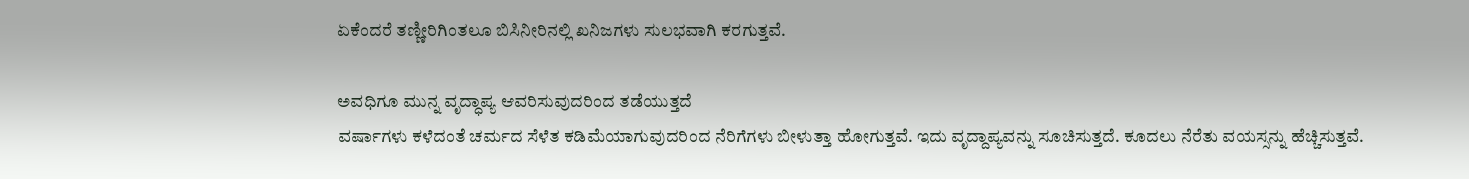ಏಕೆಂದರೆ ತಣ್ಣೀರಿಗಿಂತಲೂ ಬಿಸಿನೀರಿನಲ್ಲಿ ಖನಿಜಗಳು ಸುಲಭವಾಗಿ ಕರಗುತ್ತವೆ.

ಅವಧಿಗೂ ಮುನ್ನ ವೃದ್ಧಾಪ್ಯ ಆವರಿಸುವುದರಿಂದ ತಡೆಯುತ್ತದೆ
ವರ್ಷಾಗಳು ಕಳೆದಂತೆ ಚರ್ಮದ ಸೆಳೆತ ಕಡಿಮೆಯಾಗುವುದರಿಂದ ನೆರಿಗೆಗಳು ಬೀಳುತ್ತಾ ಹೋಗುತ್ತವೆ. ಇದು ವೃದ್ದಾಪ್ಯವನ್ನು ಸೂಚಿಸುತ್ತದೆ. ಕೂದಲು ನೆರೆತು ವಯಸ್ಸನ್ನು ಹೆಚ್ಚಿಸುತ್ತವೆ.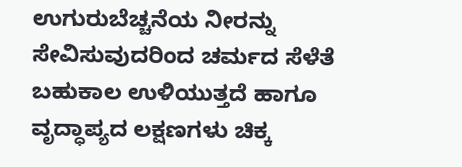ಉಗುರುಬೆಚ್ಚನೆಯ ನೀರನ್ನು ಸೇವಿಸುವುದರಿಂದ ಚರ್ಮದ ಸೆಳೆತೆ ಬಹುಕಾಲ ಉಳಿಯುತ್ತದೆ ಹಾಗೂ ವೃದ್ಧಾಪ್ಯದ ಲಕ್ಷಣಗಳು ಚಿಕ್ಕ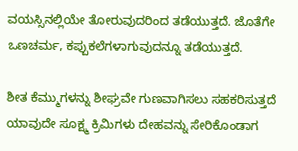ವಯಸ್ಸಿನಲ್ಲಿಯೇ ತೋರುವುದರಿಂದ ತಡೆಯುತ್ತದೆ. ಜೊತೆಗೇ ಒಣಚರ್ಮ, ಕಪ್ಪುಕಲೆಗಳಾಗುವುದನ್ನೂ ತಡೆಯುತ್ತದೆ.

ಶೀತ ಕೆಮ್ಮುಗಳನ್ನು ಶೀಘ್ರವೇ ಗುಣವಾಗಿಸಲು ಸಹಕರಿಸುತ್ತದೆ
ಯಾವುದೇ ಸೂಕ್ಷ್ಮ ಕ್ರಿಮಿಗಳು ದೇಹವನ್ನು ಸೇರಿಕೊಂಡಾಗ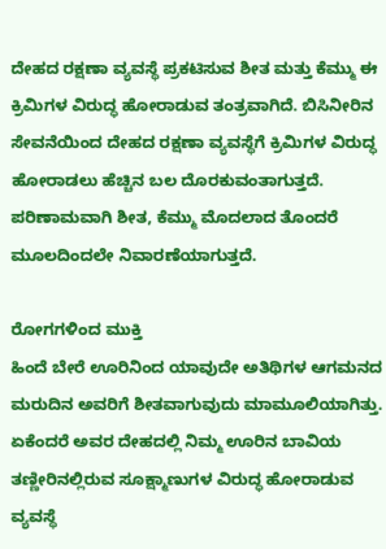ದೇಹದ ರಕ್ಷಣಾ ವ್ಯವಸ್ಥೆ ಪ್ರಕಟಿಸುವ ಶೀತ ಮತ್ತು ಕೆಮ್ಮು ಈ ಕ್ರಿಮಿಗಳ ವಿರುದ್ಧ ಹೋರಾಡುವ ತಂತ್ರವಾಗಿದೆ. ಬಿಸಿನೀರಿನ ಸೇವನೆಯಿಂದ ದೇಹದ ರಕ್ಷಣಾ ವ್ಯವಸ್ಥೆಗೆ ಕ್ರಿಮಿಗಳ ವಿರುದ್ಧ ಹೋರಾಡಲು ಹೆಚ್ಚಿನ ಬಲ ದೊರಕುವಂತಾಗುತ್ತದೆ. ಪರಿಣಾಮವಾಗಿ ಶೀತ, ಕೆಮ್ಮು ಮೊದಲಾದ ತೊಂದರೆ ಮೂಲದಿಂದಲೇ ನಿವಾರಣೆಯಾಗುತ್ತದೆ.

ರೋಗಗಳಿಂದ ಮುಕ್ತಿ
ಹಿಂದೆ ಬೇರೆ ಊರಿನಿಂದ ಯಾವುದೇ ಅತಿಥಿಗಳ ಆಗಮನದ ಮರುದಿನ ಅವರಿಗೆ ಶೀತವಾಗುವುದು ಮಾಮೂಲಿಯಾಗಿತ್ತು. ಏಕೆಂದರೆ ಅವರ ದೇಹದಲ್ಲಿ ನಿಮ್ಮ ಊರಿನ ಬಾವಿಯ ತಣ್ಣೀರಿನಲ್ಲಿರುವ ಸೂಕ್ಷ್ಮಾಣುಗಳ ವಿರುದ್ಧ ಹೋರಾಡುವ ವ್ಯವಸ್ಥೆ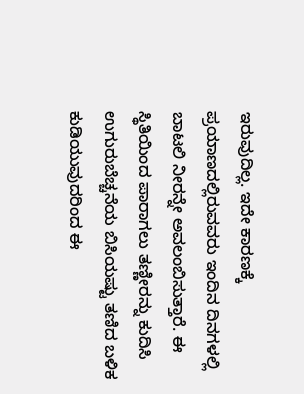ಇರುವುದಿಲ್ಲ. ಇದೇ ಕಾರಣಕ್ಕೆ ಪ್ರಯಾಣದಲ್ಲಿರುವವರು ಇಂದಿನ ದಿನಗಳಲ್ಲಿ ಬಾಟಲಿ ನೀರನ್ನೇ ಅವಲಂಬಿಸುತ್ತಾರೆ. ಈ ಸ್ಥಿತಿಯಿಂದ ಪಾರಾಗಲು ತಣ್ಣೀರನ್ನು ಕುದಿಸಿ ಉಗುರುಬೆಚ್ಚನೆಯ ಬಿಸಿಯಷ್ಟು ತಣಿದ ಬಳಿಕ ಕುಡಿಯುವುದರಿಂದ ಈ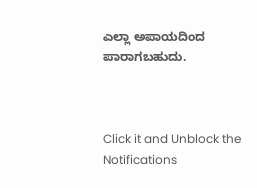ಎಲ್ಲಾ ಅಪಾಯದಿಂದ ಪಾರಾಗಬಹುದು.



Click it and Unblock the Notifications